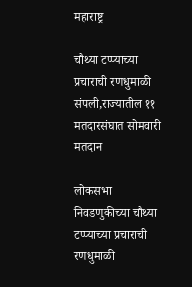महाराष्ट्र

चौथ्या टप्प्याच्या प्रचाराची रणधुमाळी संपली,राज्यातील ११ मतदारसंघात सोमवारी मतदान

लोकसभा निवडणुकीच्या चौथ्या टप्प्याच्या प्रचाराची रणधुमाळी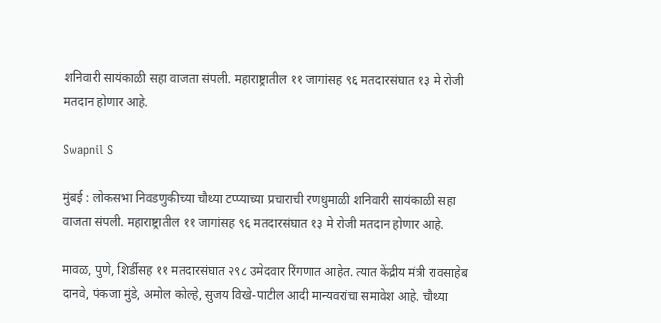शनिवारी सायंकाळी सहा वाजता संपली. महाराष्ट्रातील ११ जागांसह ९६ मतदारसंघात १३ मे रोजी मतदान होणार आहे.

Swapnil S

मुंबई : लोकसभा निवडणुकीच्या चौथ्या टप्प्याच्या प्रचाराची रणधुमाळी शनिवारी सायंकाळी सहा वाजता संपली. महाराष्ट्रातील ११ जागांसह ९६ मतदारसंघात १३ मे रोजी मतदान होणार आहे.

मावळ, पुणे, शिर्डीसह ११ मतदारसंघात २९८ उमेदवार रिंगणात आहेत. त्यात केंद्रीय मंत्री रावसाहेब दानवे, पंकजा मुंडे, अमोल कोल्हे, सुजय विखे-पाटील आदी मान्यवरांचा समावेश आहे. चौथ्या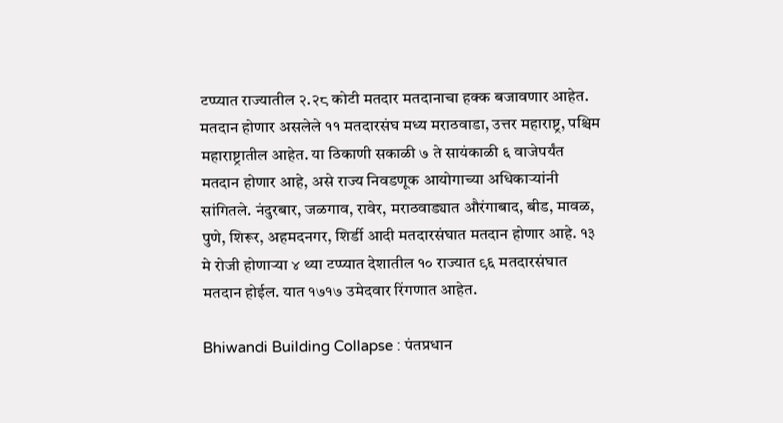टप्प्यात राज्यातील २.२८ कोटी मतदार मतदानाचा हक्क बजावणार आहेत. मतदान होणार असलेले ११ मतदारसंघ मध्य मराठवाडा, उत्तर महाराष्ट्र, पश्चिम महाराष्ट्रातील आहेत. या ठिकाणी सकाळी ७ ते सायंकाळी ६ वाजेपर्यंत मतदान होणार आहे, असे राज्य निवडणूक आयोगाच्या अधिकाऱ्यांनी सांगितले. नंदुरबार, जळगाव, रावेर, मराठवाड्यात औरंगाबाद, बीड, मावळ, पुणे, शिरूर, अहमदनगर, शिर्डी आदी मतदारसंघात मतदान होणार आहे. १३ मे रोजी होणाऱ्या ४ थ्या टप्प्यात देशातील १० राज्यात ९६ मतदारसंघात मतदान होईल. यात १७१७ उमेदवार रिंगणात आहेत.

Bhiwandi Building Collapse : पंतप्रधान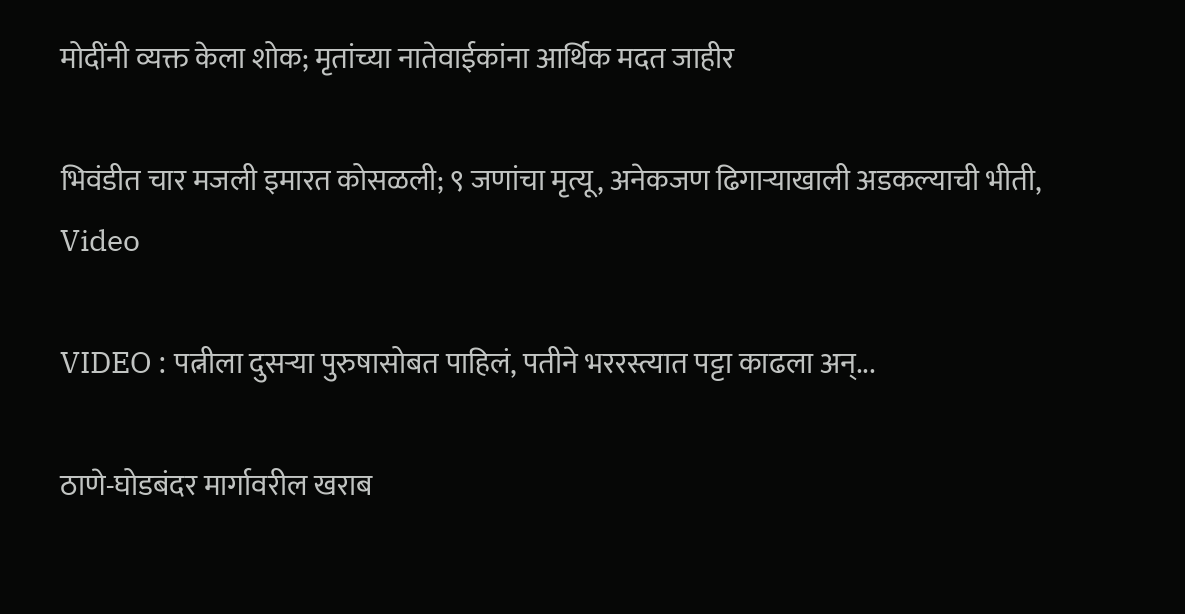मोदींनी व्यक्त केला शोक; मृतांच्या नातेवाईकांना आर्थिक मदत जाहीर

भिवंडीत चार मजली इमारत कोसळली; ९ जणांचा मृत्यू, अनेकजण ढिगाऱ्याखाली अडकल्याची भीती, Video

VIDEO : पत्नीला दुसऱ्या पुरुषासोबत पाहिलं, पतीने भररस्त्यात पट्टा काढला अन्...

ठाणे-घोडबंदर मार्गावरील खराब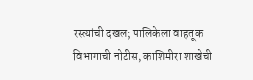रस्त्यांची दखल; पालिकेला वाहतूक विभागाची नोटीस, काशिमीरा शाखेची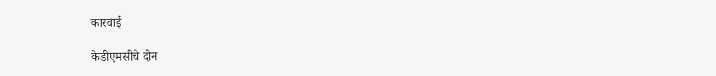कारवाई

केडीएमसीचे दोन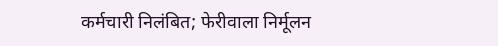कर्मचारी निलंबित; फेरीवाला निर्मूलन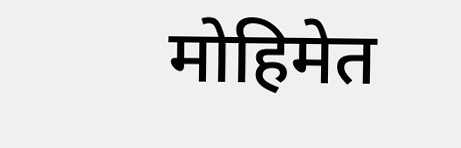मोहिमेत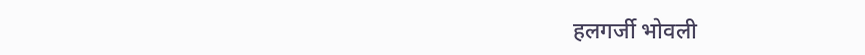हलगर्जी भोवली